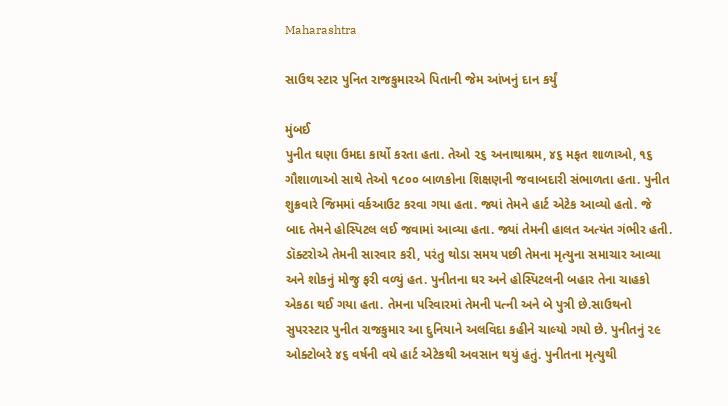Maharashtra

સાઉથ સ્ટાર પુનિત રાજકુમારએ પિતાની જેમ આંખનું દાન કર્યું

મુંબઈ
પુનીત ઘણા ઉમદા કાર્યો કરતા હતા. તેઓ ૨૬ અનાથાશ્રમ, ૪૬ મફત શાળાઓ, ૧૬ ગૌશાળાઓ સાથે તેઓ ૧૮૦૦ બાળકોના શિક્ષણની જવાબદારી સંભાળતા હતા. પુનીત શુક્રવારે જિમમાં વર્કઆઉટ કરવા ગયા હતા. જ્યાં તેમને હાર્ટ એટેક આવ્યો હતો. જે બાદ તેમને હોસ્પિટલ લઈ જવામાં આવ્યા હતા. જ્યાં તેમની હાલત અત્યંત ગંભીર હતી. ડૉક્ટરોએ તેમની સારવાર કરી, પરંતુ થોડા સમય પછી તેમના મૃત્યુના સમાચાર આવ્યા અને શોકનું મોજુ ફરી વળ્યું હત. પુનીતના ઘર અને હોસ્પિટલની બહાર તેના ચાહકો એકઠા થઈ ગયા હતા. તેમના પરિવારમાં તેમની પત્ની અને બે પુત્રી છે.સાઉથનો સુપરસ્ટાર પુનીત રાજકુમાર આ દુનિયાને અલવિદા કહીને ચાલ્યો ગયો છે. પુનીતનું ૨૯ ઓક્ટોબરે ૪૬ વર્ષની વયે હાર્ટ એટેકથી અવસાન થયું હતું. પુનીતના મૃત્યુથી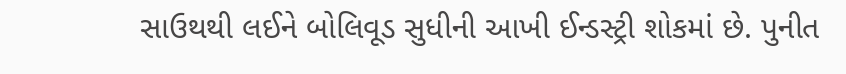સાઉથથી લઈને બોલિવૂડ સુધીની આખી ઈન્ડસ્ટ્રી શોકમાં છે. પુનીત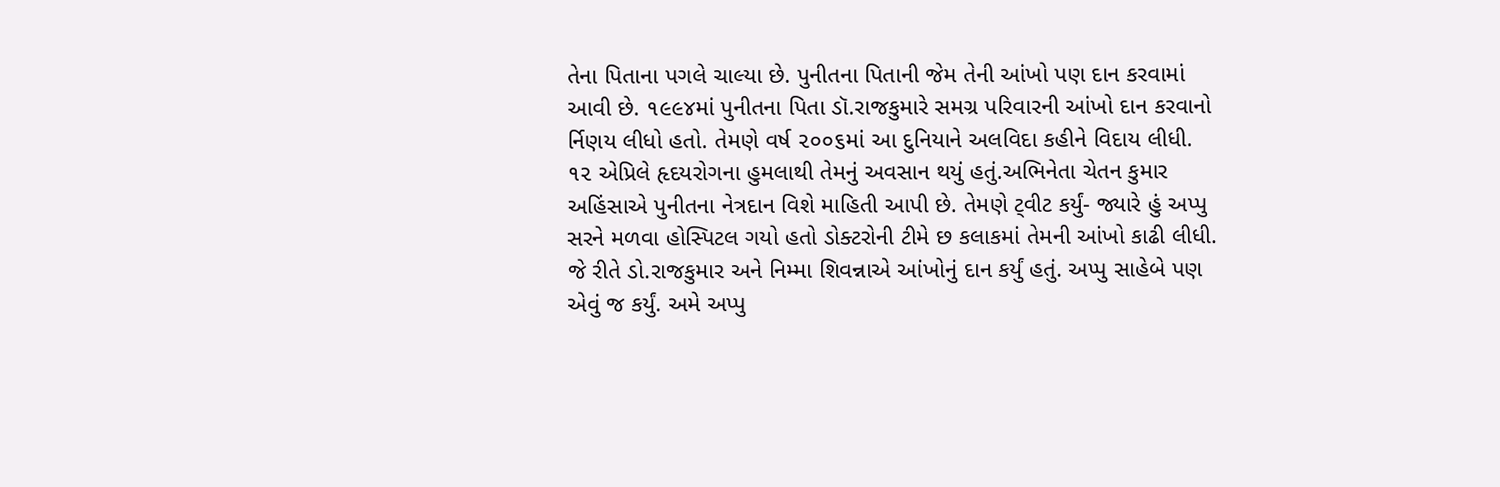તેના પિતાના પગલે ચાલ્યા છે. પુનીતના પિતાની જેમ તેની આંખો પણ દાન કરવામાં આવી છે. ૧૯૯૪માં પુનીતના પિતા ડૉ.રાજકુમારે સમગ્ર પરિવારની આંખો દાન કરવાનો ર્નિણય લીધો હતો. તેમણે વર્ષ ૨૦૦૬માં આ દુનિયાને અલવિદા કહીને વિદાય લીધી. ૧૨ એપ્રિલે હૃદયરોગના હુમલાથી તેમનું અવસાન થયું હતું.અભિનેતા ચેતન કુમાર અહિંસાએ પુનીતના નેત્રદાન વિશે માહિતી આપી છે. તેમણે ટ્‌વીટ કર્યું- જ્યારે હું અપ્પુ સરને મળવા હોસ્પિટલ ગયો હતો ડોક્ટરોની ટીમે છ કલાકમાં તેમની આંખો કાઢી લીધી. જે રીતે ડો.રાજકુમાર અને નિમ્મા શિવન્નાએ આંખોનું દાન કર્યું હતું. અપ્પુ સાહેબે પણ એવું જ કર્યું. અમે અપ્પુ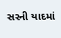સરની યાદમાં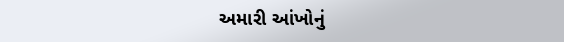અમારી આંખોનું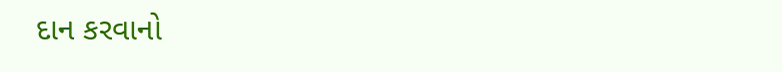દાન કરવાનો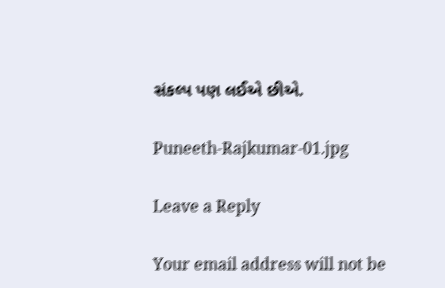સંકલ્પ પણ લઈએ છીએ.

Puneeth-Rajkumar-01.jpg

Leave a Reply

Your email address will not be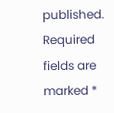published. Required fields are marked *